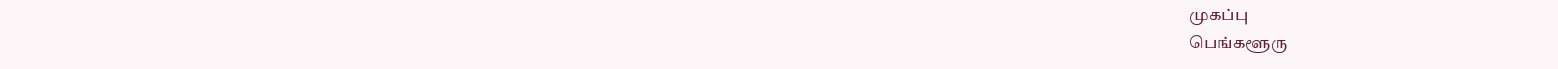முகப்பு
பெங்களூரு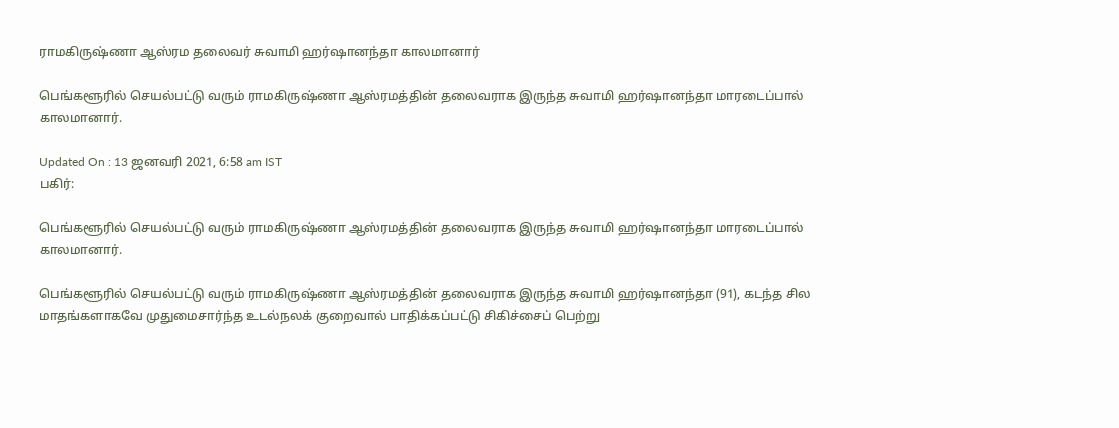ராமகிருஷ்ணா ஆஸ்ரம தலைவர் சுவாமி ஹர்ஷானந்தா காலமானார்

பெங்களூரில் செயல்பட்டு வரும் ராமகிருஷ்ணா ஆஸ்ரமத்தின் தலைவராக இருந்த சுவாமி ஹர்ஷானந்தா மாரடைப்பால் காலமானார்.

Updated On : 13 ஜனவரி 2021, 6:58 am IST
பகிர்:

பெங்களூரில் செயல்பட்டு வரும் ராமகிருஷ்ணா ஆஸ்ரமத்தின் தலைவராக இருந்த சுவாமி ஹர்ஷானந்தா மாரடைப்பால் காலமானார்.

பெங்களூரில் செயல்பட்டு வரும் ராமகிருஷ்ணா ஆஸ்ரமத்தின் தலைவராக இருந்த சுவாமி ஹர்ஷானந்தா (91), கடந்த சில மாதங்களாகவே முதுமைசார்ந்த உடல்நலக் குறைவால் பாதிக்கப்பட்டு சிகிச்சைப் பெற்று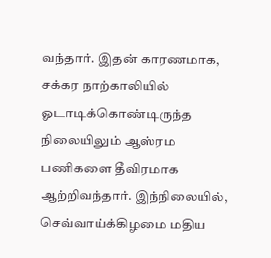வந்தார். இதன் காரணமாக, சக்கர நாற்காலியில் ஓடாடிக்கொண்டிருந்த நிலையிலும் ஆஸ்ரம பணிகளை தீவிரமாக ஆற்றிவந்தார். இந்நிலையில், செவ்வாய்க்கிழமை மதிய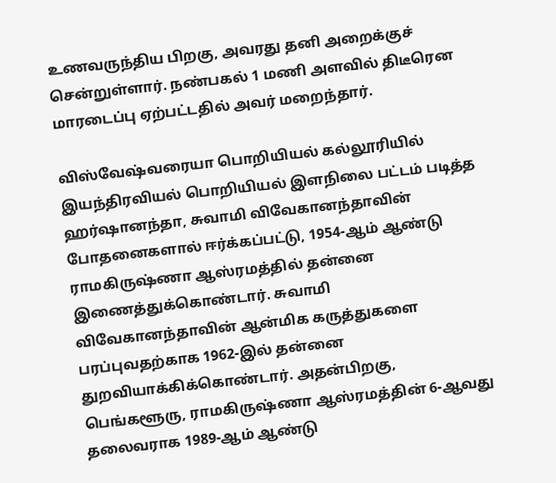உணவருந்திய பிறகு, அவரது தனி அறைக்குச் சென்றுள்ளார். நண்பகல் 1 மணி அளவில் திடீரென மாரடைப்பு ஏற்பட்டதில் அவர் மறைந்தார்.

விஸ்வேஷ்வரையா பொறியியல் கல்லூரியில் இயந்திரவியல் பொறியியல் இளநிலை பட்டம் படித்த ஹர்ஷானந்தா, சுவாமி விவேகானந்தாவின் போதனைகளால் ஈர்க்கப்பட்டு, 1954-ஆம் ஆண்டு ராமகிருஷ்ணா ஆஸ்ரமத்தில் தன்னை இணைத்துக்கொண்டார். சுவாமி விவேகானந்தாவின் ஆன்மிக கருத்துகளை பரப்புவதற்காக 1962-இல் தன்னை துறவியாக்கிக்கொண்டார். அதன்பிறகு, பெங்களூரு, ராமகிருஷ்ணா ஆஸ்ரமத்தின் 6-ஆவது தலைவராக 1989-ஆம் ஆண்டு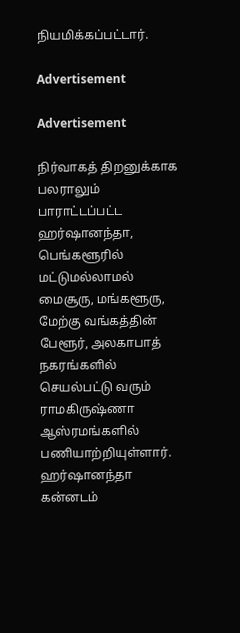நியமிக்கப்பட்டார்.

Advertisement

Advertisement

நிர்வாகத் திறனுக்காக பலராலும் பாராட்டப்பட்ட ஹர்ஷானந்தா, பெங்களூரில் மட்டுமல்லாமல் மைசூரு, மங்களூரு, மேற்கு வங்கத்தின் பேளூர், அலகாபாத் நகரங்களில் செயல்பட்டு வரும் ராமகிருஷ்ணா ஆஸ்ரமங்களில் பணியாற்றியுள்ளார். ஹர்ஷானந்தா கன்னடம்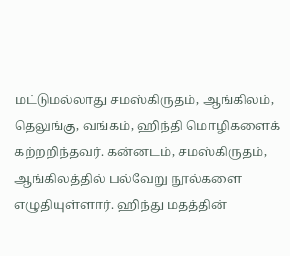மட்டுமல்லாது சமஸ்கிருதம், ஆங்கிலம், தெலுங்கு, வங்கம், ஹிந்தி மொழிகளைக் கற்றறிந்தவர். கன்னடம், சமஸ்கிருதம், ஆங்கிலத்தில் பல்வேறு நூல்களை எழுதியுள்ளார். ஹிந்து மதத்தின்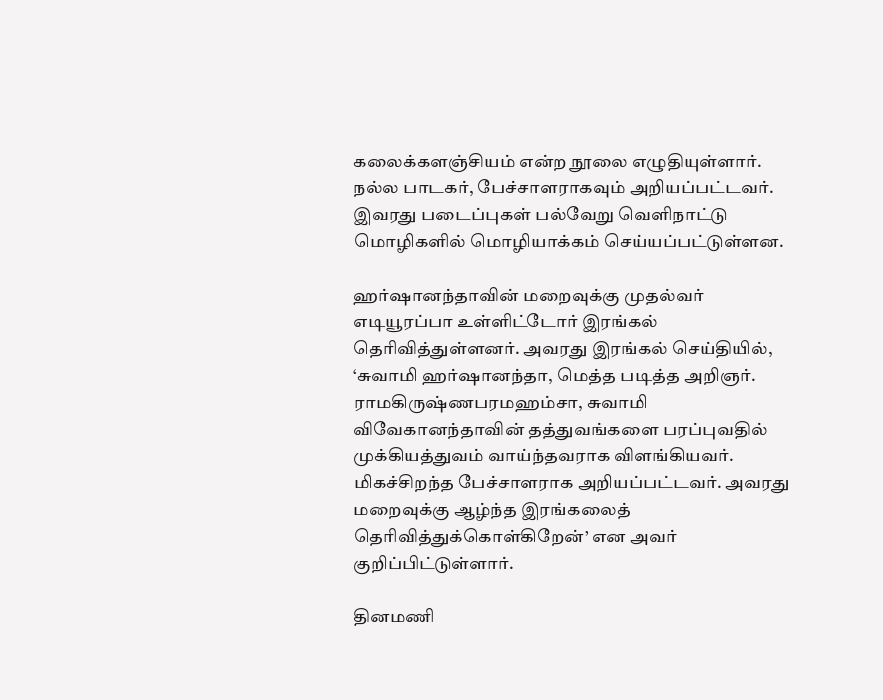கலைக்களஞ்சியம் என்ற நூலை எழுதியுள்ளார். நல்ல பாடகர், பேச்சாளராகவும் அறியப்பட்டவர். இவரது படைப்புகள் பல்வேறு வெளிநாட்டு மொழிகளில் மொழியாக்கம் செய்யப்பட்டுள்ளன.

ஹர்ஷானந்தாவின் மறைவுக்கு முதல்வர் எடியூரப்பா உள்ளிட்டோர் இரங்கல் தெரிவித்துள்ளனர். அவரது இரங்கல் செய்தியில், ‘சுவாமி ஹர்ஷானந்தா, மெத்த படித்த அறிஞர். ராமகிருஷ்ணபரமஹம்சா, சுவாமி விவேகானந்தாவின் தத்துவங்களை பரப்புவதில் முக்கியத்துவம் வாய்ந்தவராக விளங்கியவர். மிகச்சிறந்த பேச்சாளராக அறியப்பட்டவர். அவரது மறைவுக்கு ஆழ்ந்த இரங்கலைத் தெரிவித்துக்கொள்கிறேன்’ என அவர் குறிப்பிட்டுள்ளார்.

தினமணி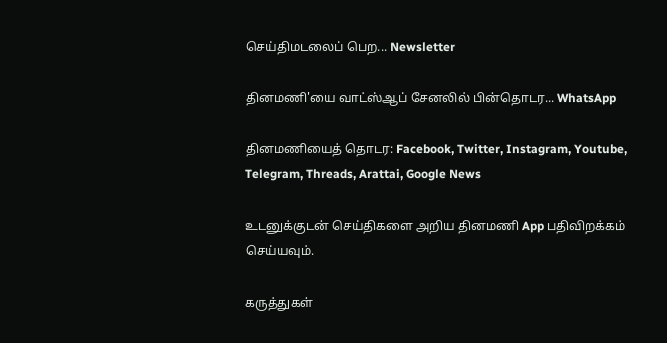செய்திமடலைப் பெற... Newsletter

தினமணி'யை வாட்ஸ்ஆப் சேனலில் பின்தொடர... WhatsApp

தினமணியைத் தொடர: Facebook, Twitter, Instagram, Youtube, Telegram, Threads, Arattai, Google News

உடனுக்குடன் செய்திகளை அறிய தினமணி App பதிவிறக்கம் செய்யவும்.

கருத்துகள்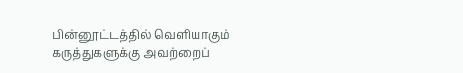பின்னூட்டத்தில் வெளியாகும் கருத்துகளுக்கு அவற்றைப்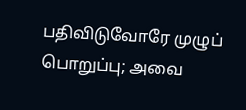பதிவிடுவோரே முழுப் பொறுப்பு; அவை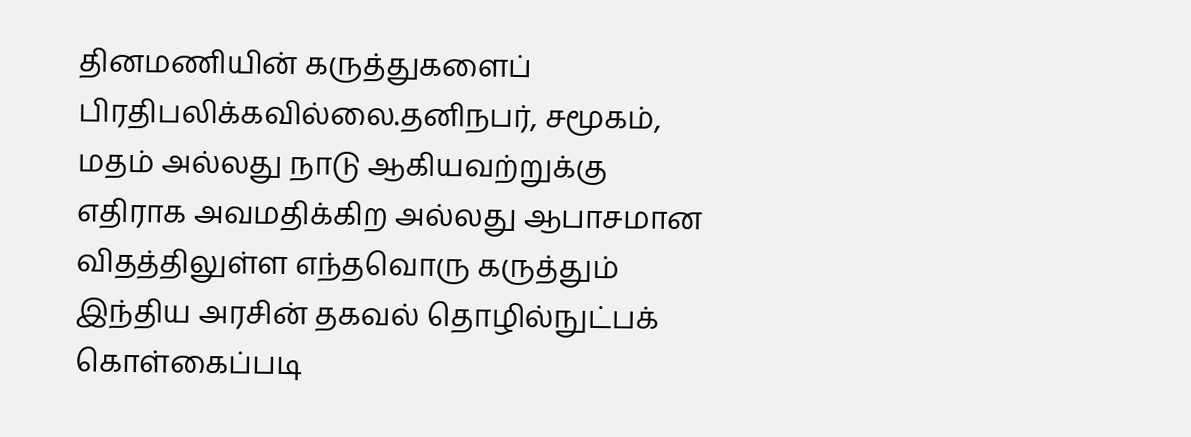தினமணியின் கருத்துகளைப் பிரதிபலிக்கவில்லை.தனிநபர், சமூகம், மதம் அல்லது நாடு ஆகியவற்றுக்கு எதிராக அவமதிக்கிற அல்லது ஆபாசமான விதத்திலுள்ள எந்தவொரு கருத்தும் இந்திய அரசின் தகவல் தொழில்நுட்பக் கொள்கைப்படி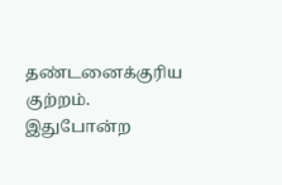தண்டனைக்குரிய குற்றம். இதுபோன்ற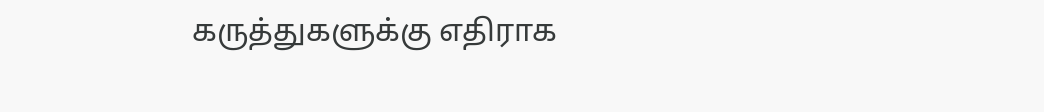கருத்துகளுக்கு எதிராக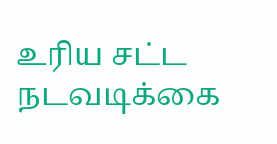உரிய சட்ட நடவடிக்கை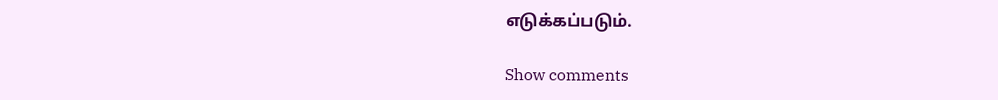எடுக்கப்படும்.

Show comments